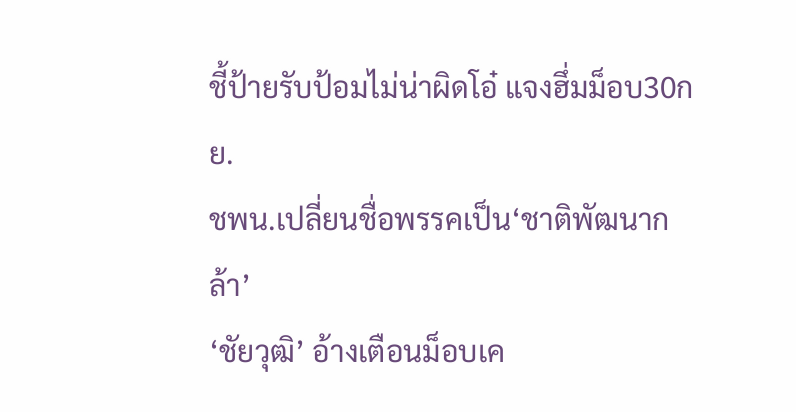ชี้ป้ายรับป้อมไม่น่าผิดโอ๋ แจงฮึ่มม็อบ30กย.
ชพน.เปลี่ยนชื่อพรรคเป็น‘ชาติพัฒนากล้า’
‘ชัยวุฒิ’ อ้างเตือนม็อบเค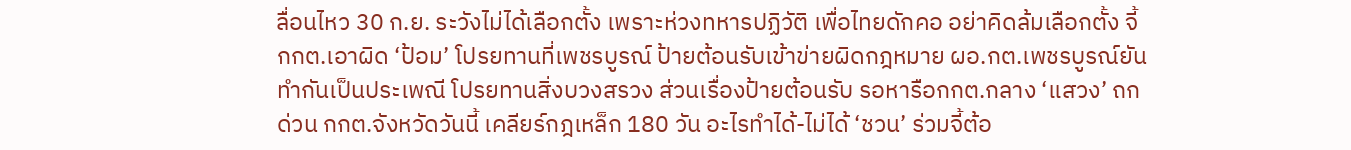ลื่อนไหว 30 ก.ย. ระวังไม่ได้เลือกตั้ง เพราะห่วงทหารปฏิวัติ เพื่อไทยดักคอ อย่าคิดล้มเลือกตั้ง จี้กกต.เอาผิด ‘ป้อม’ โปรยทานที่เพชรบูรณ์ ป้ายต้อนรับเข้าข่ายผิดกฎหมาย ผอ.กต.เพชรบูรณ์ยันทำกันเป็นประเพณี โปรยทานสิ่งบวงสรวง ส่วนเรื่องป้ายต้อนรับ รอหารือกกต.กลาง ‘แสวง’ ถกด่วน กกต.จังหวัดวันนี้ เคลียร์กฎเหล็ก 180 วัน อะไรทำได้-ไม่ได้ ‘ชวน’ ร่วมจี้ต้อ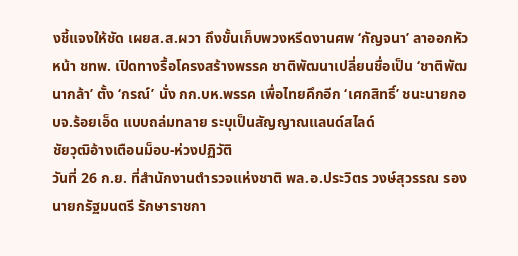งชี้แจงให้ชัด เผยส.ส.ผวา ถึงขั้นเก็บพวงหรีดงานศพ ‘กัญจนา’ ลาออกหัวหน้า ชทพ. เปิดทางรื้อโครงสร้างพรรค ชาติพัฒนาเปลี่ยนชื่อเป็น ‘ชาติพัฒนากล้า’ ตั้ง ‘กรณ์’ นั่ง กก.บห.พรรค เพื่อไทยคึกอีก ‘เศกสิทธิ์’ ชนะนายกอบจ.ร้อยเอ็ด แบบถล่มทลาย ระบุเป็นสัญญาณแลนด์สไลด์
ชัยวุฒิอ้างเตือนม็อบ-ห่วงปฏิวัติ
วันที่ 26 ก.ย. ที่สำนักงานตำรวจแห่งชาติ พล.อ.ประวิตร วงษ์สุวรรณ รองนายกรัฐมนตรี รักษาราชกา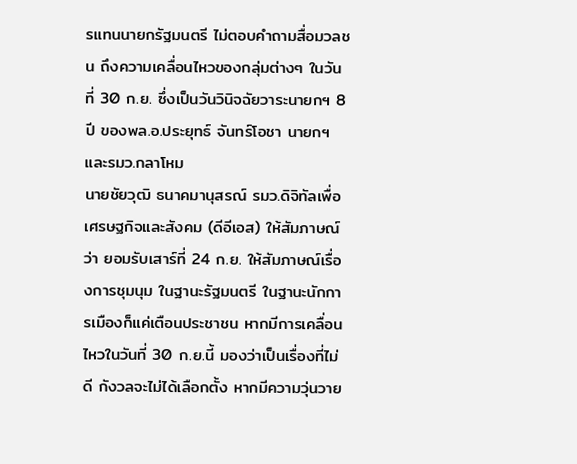รแทนนายกรัฐมนตรี ไม่ตอบคำถามสื่อมวลชน ถึงความเคลื่อนไหวของกลุ่มต่างๆ ในวันที่ 30 ก.ย. ซึ่งเป็นวันวินิจฉัยวาระนายกฯ 8 ปี ของพล.อ.ประยุทธ์ จันทร์โอชา นายกฯ และรมว.กลาโหม
นายชัยวุฒิ ธนาคมานุสรณ์ รมว.ดิจิทัลเพื่อเศรษฐกิจและสังคม (ดีอีเอส) ให้สัมภาษณ์ว่า ยอมรับเสาร์ที่ 24 ก.ย. ให้สัมภาษณ์เรื่องการชุมนุม ในฐานะรัฐมนตรี ในฐานะนักการเมืองก็แค่เตือนประชาชน หากมีการเคลื่อนไหวในวันที่ 30 ก.ย.นี้ มองว่าเป็นเรื่องที่ไม่ดี กังวลจะไม่ได้เลือกตั้ง หากมีความวุ่นวาย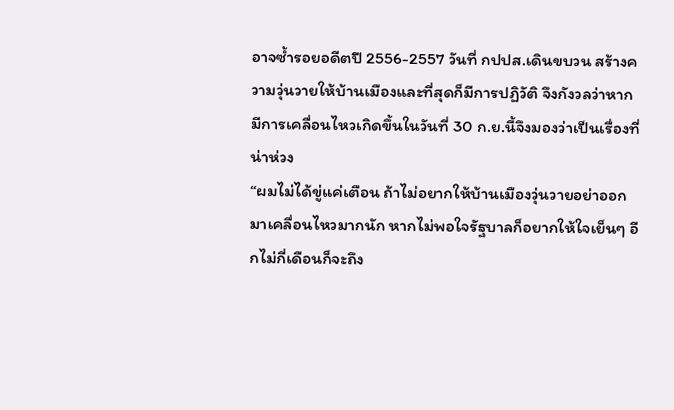อาจซ้ำรอยอดีตปี 2556-2557 วันที่ กปปส.เดินขบวน สร้างความวุ่นวายให้บ้านเมืองและที่สุดก็มีการปฏิวัติ จึงกังวลว่าหากมีการเคลื่อนไหวเกิดขึ้นในวันที่ 30 ก.ย.นี้จึงมองว่าเป็นเรื่องที่น่าห่วง
“ผมไม่ได้ขู่แค่เตือน ถ้าไม่อยากให้บ้านเมืองวุ่นวายอย่าออกมาเคลื่อนไหวมากนัก หากไม่พอใจรัฐบาลก็อยากให้ใจเย็นๆ อีกไม่กี่เดือนก็จะถึง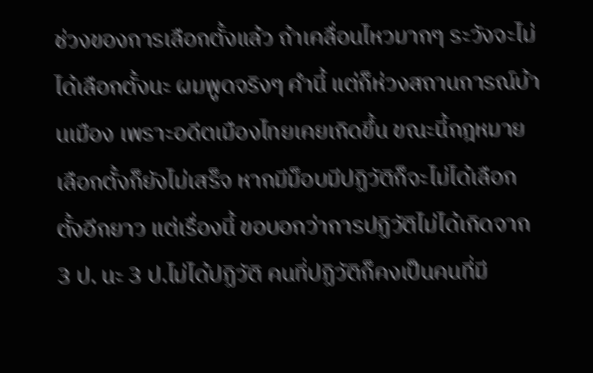ช่วงของการเลือกตั้งแล้ว ถ้าเคลื่อนไหวมากๆ ระวังจะไม่ได้เลือกตั้งนะ ผมพูดจริงๆ คำนี้ แต่ก็ห่วงสถานการณ์บ้านเมือง เพราะอดีตเมืองไทยเคยเกิดขึ้น ขณะนี้กฎหมายเลือกตั้งก็ยังไม่เสร็จ หากมีม็อบมีปฏิวัติก็จะไม่ได้เลือกตั้งอีกยาว แต่เรื่องนี้ ขอบอกว่าการปฏิวัติไม่ได้เกิดจาก 3 ป. นะ 3 ป.ไม่ได้ปฏิวัติ คนที่ปฏิวัติก็คงเป็นคนที่มี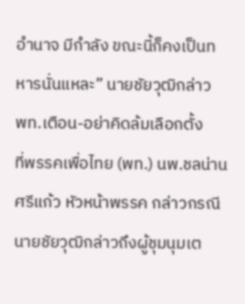อำนาจ มีกำลัง ขณะนี้ก็คงเป็นทหารนั่นแหละ” นายชัยวุฒิกล่าว
พท.เตือน-อย่าคิดล้มเลือกตั้ง
ที่พรรคเพื่อไทย (พท.) นพ.ชลน่าน ศรีแก้ว หัวหน้าพรรค กล่าวกรณี นายชัยวุฒิกล่าวถึงผู้ชุมนุมเต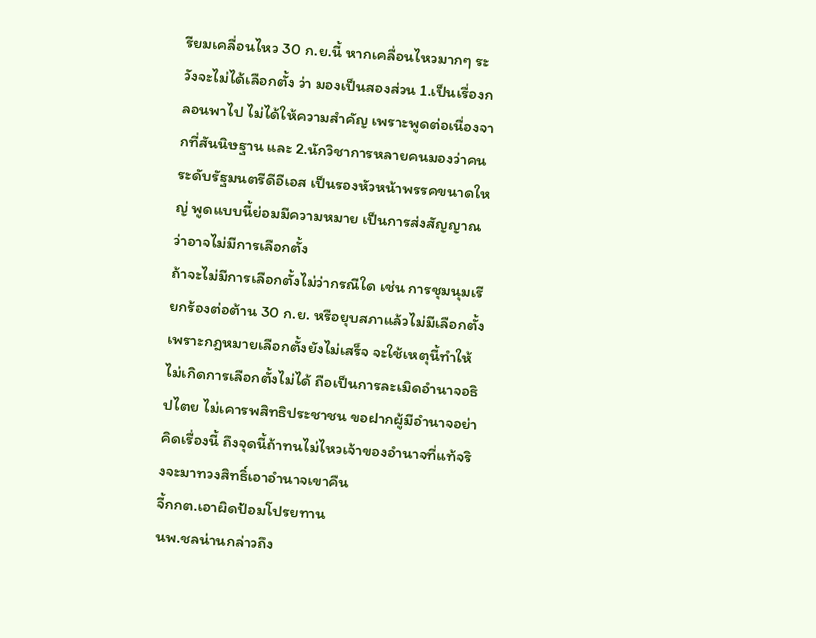รียมเคลื่อนไหว 30 ก.ย.นี้ หากเคลื่อนไหวมากๆ ระวังจะไม่ได้เลือกตั้ง ว่า มองเป็นสองส่วน 1.เป็นเรื่องกลอนพาไป ไม่ได้ให้ความสำคัญ เพราะพูดต่อเนื่องจากที่สันนิษฐาน และ 2.นักวิชาการหลายคนมองว่าคนระดับรัฐมนตรีดีอีเอส เป็นรองหัวหน้าพรรคขนาดใหญ่ พูดแบบนี้ย่อมมีความหมาย เป็นการส่งสัญญาณว่าอาจไม่มีการเลือกตั้ง
ถ้าจะไม่มีการเลือกตั้งไม่ว่ากรณีใด เช่น การชุมนุมเรียกร้องต่อต้าน 30 ก.ย. หรือยุบสภาแล้วไม่มีเลือกตั้งเพราะกฎหมายเลือกตั้งยังไม่เสร็จ จะใช้เหตุนี้ทำให้ไม่เกิดการเลือกตั้งไม่ได้ ถือเป็นการละเมิดอำนาจอธิปไตย ไม่เคารพสิทธิประชาชน ขอฝากผู้มีอำนาจอย่าคิดเรื่องนี้ ถึงจุดนี้ถ้าทนไม่ไหวเจ้าของอำนาจที่แท้จริงจะมาทวงสิทธิ์เอาอำนาจเขาคืน
จี้กกต.เอาผิดป้อมโปรยทาน
นพ.ชลน่านกล่าวถึง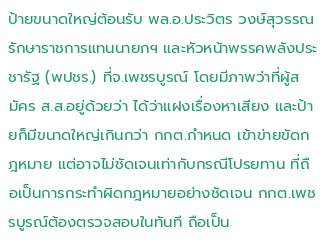ป้ายขนาดใหญ่ต้อนรับ พล.อ.ประวิตร วงษ์สุวรรณ รักษาราชการแทนนายกฯ และหัวหน้าพรรคพลังประชารัฐ (พปชร.) ที่จ.เพชรบูรณ์ โดยมีภาพว่าที่ผู้สมัคร ส.ส.อยู่ด้วยว่า ได้ว่าแฝงเรื่องหาเสียง และป้ายก็มีขนาดใหญ่เกินกว่า กกต.กำหนด เข้าข่ายขัดกฎหมาย แต่อาจไม่ชัดเจนเท่ากับกรณีโปรยทาน ที่ถือเป็นการกระทำผิดกฎหมายอย่างชัดเจน กกต.เพชรบูรณ์ต้องตรวจสอบในทันที ถือเป็น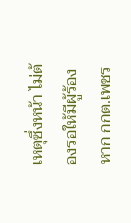เหตุซึ่งหน้า ไม่ต้องรอให้มีผู้ร้อง หาก กกต.เพชร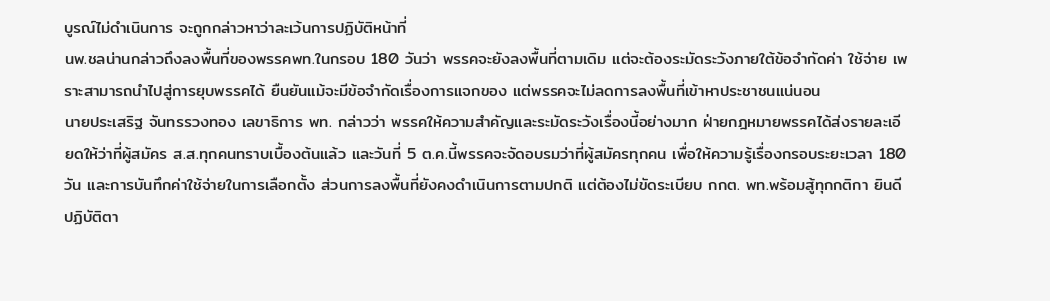บูรณ์ไม่ดำเนินการ จะถูกกล่าวหาว่าละเว้นการปฏิบัติหน้าที่
นพ.ชลน่านกล่าวถึงลงพื้นที่ของพรรคพท.ในกรอบ 180 วันว่า พรรคจะยังลงพื้นที่ตามเดิม แต่จะต้องระมัดระวังภายใต้ข้อจำกัดค่า ใช้จ่าย เพราะสามารถนำไปสู่การยุบพรรคได้ ยืนยันแม้จะมีข้อจำกัดเรื่องการแจกของ แต่พรรคจะไม่ลดการลงพื้นที่เข้าหาประชาชนแน่นอน
นายประเสริฐ จันทรรวงทอง เลขาธิการ พท. กล่าวว่า พรรคให้ความสำคัญและระมัดระวังเรื่องนี้อย่างมาก ฝ่ายกฎหมายพรรคได้ส่งรายละเอียดให้ว่าที่ผู้สมัคร ส.ส.ทุกคนทราบเบื้องต้นแล้ว และวันที่ 5 ต.ค.นี้พรรคจะจัดอบรมว่าที่ผู้สมัครทุกคน เพื่อให้ความรู้เรื่องกรอบระยะเวลา 180 วัน และการบันทึกค่าใช้จ่ายในการเลือกตั้ง ส่วนการลงพื้นที่ยังคงดำเนินการตามปกติ แต่ต้องไม่ขัดระเบียบ กกต. พท.พร้อมสู้ทุกกติกา ยินดีปฏิบัติตา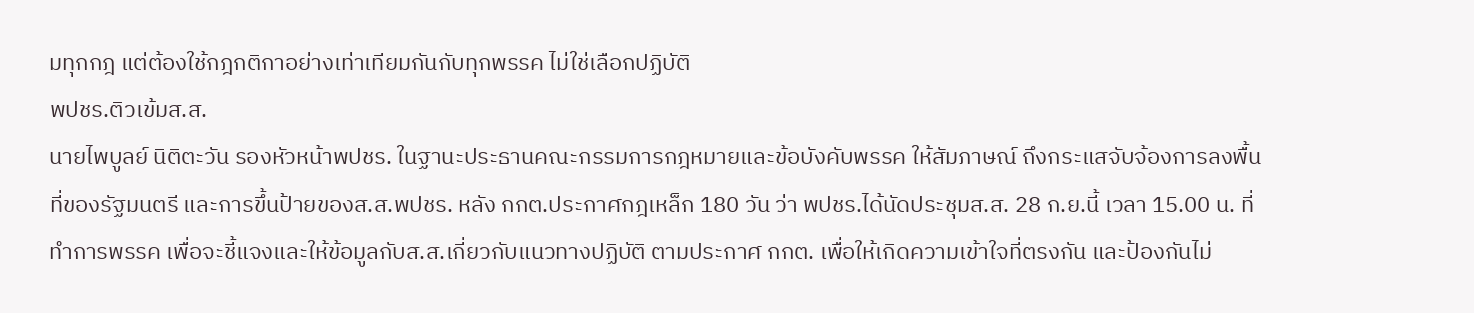มทุกกฎ แต่ต้องใช้กฎกติกาอย่างเท่าเทียมกันกับทุกพรรค ไม่ใช่เลือกปฏิบัติ
พปชร.ติวเข้มส.ส.
นายไพบูลย์ นิติตะวัน รองหัวหน้าพปชร. ในฐานะประธานคณะกรรมการกฎหมายและข้อบังคับพรรค ให้สัมภาษณ์ ถึงกระแสจับจ้องการลงพื้นที่ของรัฐมนตรี และการขึ้นป้ายของส.ส.พปชร. หลัง กกต.ประกาศกฎเหล็ก 180 วัน ว่า พปชร.ได้นัดประชุมส.ส. 28 ก.ย.นี้ เวลา 15.00 น. ที่ทำการพรรค เพื่อจะชี้แจงและให้ข้อมูลกับส.ส.เกี่ยวกับแนวทางปฏิบัติ ตามประกาศ กกต. เพื่อให้เกิดความเข้าใจที่ตรงกัน และป้องกันไม่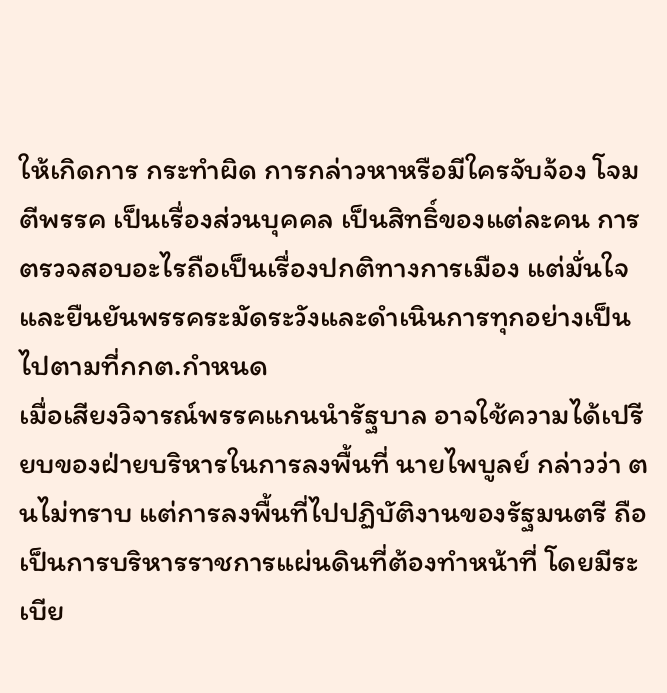ให้เกิดการ กระทำผิด การกล่าวหาหรือมีใครจับจ้อง โจมตีพรรค เป็นเรื่องส่วนบุคคล เป็นสิทธิ์ของแต่ละคน การตรวจสอบอะไรถือเป็นเรื่องปกติทางการเมือง แต่มั่นใจและยืนยันพรรคระมัดระวังและดำเนินการทุกอย่างเป็นไปตามที่กกต.กำหนด
เมื่อเสียงวิจารณ์พรรคแกนนำรัฐบาล อาจใช้ความได้เปรียบของฝ่ายบริหารในการลงพื้นที่ นายไพบูลย์ กล่าวว่า ตนไม่ทราบ แต่การลงพื้นที่ไปปฏิบัติงานของรัฐมนตรี ถือเป็นการบริหารราชการแผ่นดินที่ต้องทำหน้าที่ โดยมีระเบีย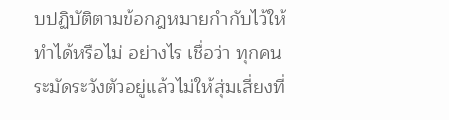บปฏิบัติตามข้อกฎหมายกำกับไว้ให้ทำได้หรือไม่ อย่างไร เชื่อว่า ทุกคนระมัดระวังตัวอยู่แล้วไม่ให้สุ่มเสี่ยงที่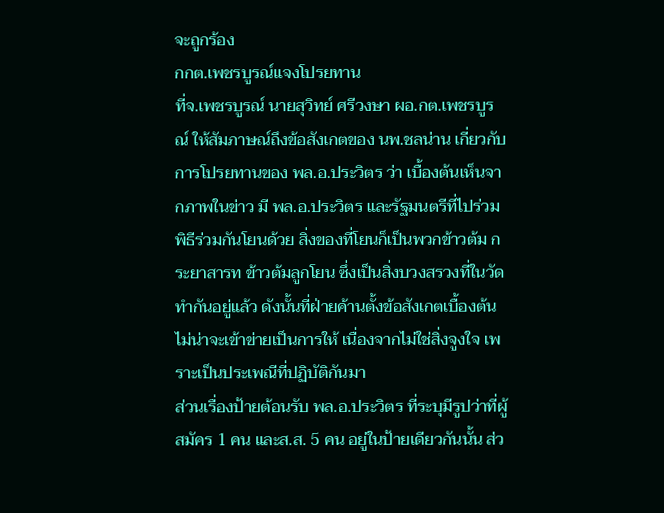จะถูกร้อง
กกต.เพชรบูรณ์แจงโปรยทาน
ที่จ.เพชรบูรณ์ นายสุวิทย์ ศรีวงษา ผอ.กต.เพชรบูรณ์ ให้สัมภาษณ์ถึงข้อสังเกตของ นพ.ชลน่าน เกี่ยวกับการโปรยทานของ พล.อ.ประวิตร ว่า เบื้องต้นเห็นจากภาพในข่าว มี พล.อ.ประวิตร และรัฐมนตรีที่ไปร่วมพิธีร่วมกันโยนด้วย สิ่งของที่โยนก็เป็นพวกข้าวต้ม กระยาสารท ข้าวต้มลูกโยน ซึ่งเป็นสิ่งบวงสรวงที่ในวัดทำกันอยู่แล้ว ดังนั้นที่ฝ่ายค้านตั้งข้อสังเกตเบื้องต้นไม่น่าจะเข้าข่ายเป็นการให้ เนื่องจากไม่ใช่สิ่งจูงใจ เพราะเป็นประเพณีที่ปฏิบัติกันมา
ส่วนเรื่องป้ายต้อนรับ พล.อ.ประวิตร ที่ระบุมีรูปว่าที่ผู้สมัคร 1 คน และส.ส. 5 คน อยู่ในป้ายเดียวกันนั้น ส่ว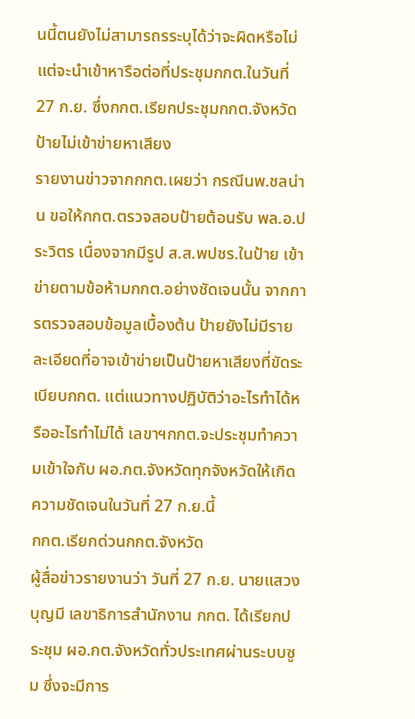นนี้ตนยังไม่สามารถรระบุได้ว่าจะผิดหรือไม่ แต่จะนำเข้าหารือต่อที่ประชุมกกต.ในวันที่ 27 ก.ย. ซึ่งกกต.เรียกประชุมกกต.จังหวัด
ป้ายไม่เข้าข่ายหาเสียง
รายงานข่าวจากกกต.เผยว่า กรณีนพ.ชลน่าน ขอให้กกต.ตรวจสอบป้ายต้อนรับ พล.อ.ประวิตร เนื่องจากมีรูป ส.ส.พปชร.ในป้าย เข้าข่ายตามข้อห้ามกกต.อย่างชัดเจนนั้น จากการตรวจสอบข้อมูลเบื้องต้น ป้ายยังไม่มีรายละเอียดที่อาจเข้าข่ายเป็นป้ายหาเสียงที่ขัดระเบียบกกต. แต่แนวทางปฏิบัติว่าอะไรทำได้หรืออะไรทำไม่ได้ เลขาฯกกต.จะประชุมทำความเข้าใจกับ ผอ.กต.จังหวัดทุกจังหวัดให้เกิดความชัดเจนในวันที่ 27 ก.ย.นี้
กกต.เรียกด่วนกกต.จังหวัด
ผู้สื่อข่าวรายงานว่า วันที่ 27 ก.ย. นายแสวง บุญมี เลขาธิการสำนักงาน กกต. ได้เรียกประชุม ผอ.กต.จังหวัดทั่วประเทศผ่านระบบซูม ซึ่งจะมีการ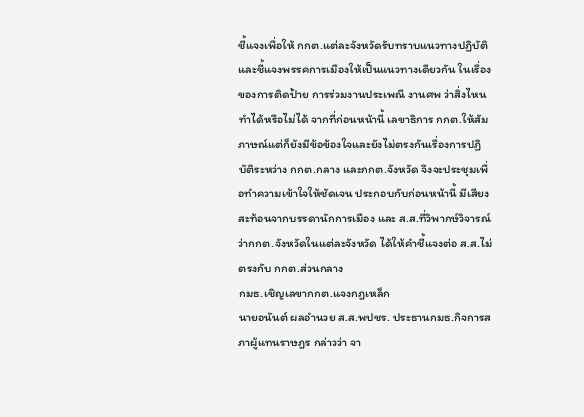ชี้แจงเพื่อให้ กกต.แต่ละจังหวัดรับทราบแนวทางปฏิบัติและชี้แจงพรรคการเมืองให้เป็นแนวทางเดียวกัน ในเรื่องของการติดป้าย การร่วมงานประเพณี งานศพ ว่าสิ่งไหนทำได้หรือไม่ได้ จากที่ก่อนหน้านี้ เลขาธิการ กกต.ให้สัมภาษณ์แต่ก็ยังมีข้อข้องใจและยังไม่ตรงกันเรื่องการปฏิบัติระหว่าง กกต.กลาง และกกต.จังหวัด จึงจะประชุมเพื่อทำความเข้าใจให้ชัดเจน ประกอบกับก่อนหน้านี้ มีเสียงสะท้อนจากบรรดานักการเมือง และ ส.ส.ที่วิพากษ์วิจารณ์ ว่ากกต.จังหวัดในแต่ละจังหวัด ได้ให้คำชี้แจงต่อ ส.ส.ไม่ตรงกับ กกต.ส่วนกลาง
กมธ.เชิญเลขากกต.แจงกฎเหล็ก
นายอนันต์ ผลอำนวย ส.ส.พปชร. ประธานกมธ.กิจการสภาผู้แทนราษฎร กล่าวว่า จา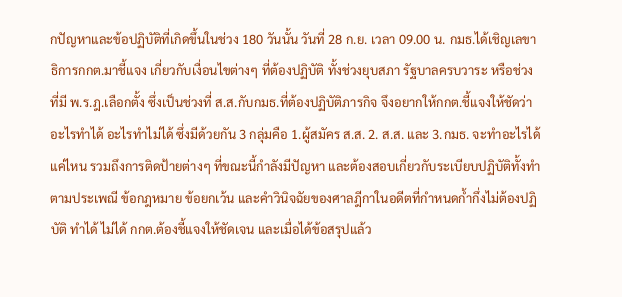กปัญหาและข้อปฏิบัติที่เกิดขึ้นในช่วง 180 วันนั้น วันที่ 28 ก.ย. เวลา 09.00 น. กมธ.ได้เชิญเลขาธิการกกต.มาชี้แจง เกี่ยวกับเงื่อนไขต่างๆ ที่ต้องปฏิบัติ ทั้งช่วงยุบสภา รัฐบาลครบวาระ หรือช่วงที่มี พ.ร.ฎ.เลือกตั้ง ซึ่งเป็นช่วงที่ ส.ส.กับกมธ.ที่ต้องปฏิบัติภารกิจ จึงอยากให้กกต.ชี้แจงให้ชัดว่าอะไรทำได้ อะไรทำไม่ได้ ซึ่งมีด้วยกัน 3 กลุ่มคือ 1.ผู้สมัคร ส.ส. 2. ส.ส. และ 3.กมธ. จะทำอะไรได้แค่ไหน รวมถึงการติดป้ายต่างๆ ที่ขณะนี้กำลังมีปัญหา และต้องสอบเกี่ยวกับระเบียบปฏิบัติทั้งทำตามประเพณี ข้อกฎหมาย ข้อยกเว้น และคำวินิจฉัยของศาลฎีกาในอดีตที่กำหนดก้ำกึ่งไม่ต้องปฏิบัติ ทำได้ ไม่ได้ กกต.ต้องชี้แจงให้ชัดเจน และเมื่อได้ข้อสรุปแล้ว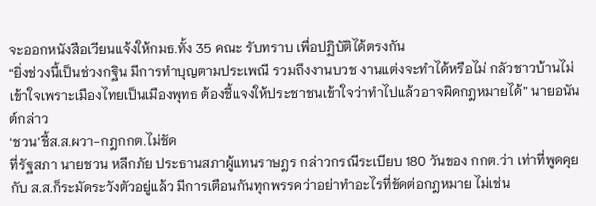จะออกหนังสือเวียนแจ้งให้กมธ.ทั้ง 35 คณะ รับทราบ เพื่อปฏิบัติได้ตรงกัน
“ยิ่งช่วงนี้เป็นช่วงกฐิน มีการทำบุญตามประเพณี รวมถึงงานบวช งานแต่งจะทำได้หรือไม่ กลัวชาวบ้านไม่เข้าใจเพราะเมืองไทยเป็นเมืองพุทธ ต้องชี้แจงให้ประชาชนเข้าใจว่าทำไปแล้วอาจผิดกฎหมายได้” นายอนันต์กล่าว
‘ชวน’ชี้ส.ส.ผวา-กฎกกต.ไม่ชัด
ที่รัฐสภา นายชวน หลีกภัย ประธานสภาผู้แทนราษฎร กล่าวกรณีระเบียบ 180 วันของ กกต.ว่า เท่าที่พูดคุยกับ ส.ส.ก็ระมัดระวังตัวอยู่แล้ว มีการเตือนกันทุกพรรคว่าอย่าทำอะไรที่ขัดต่อกฎหมาย ไม่เช่น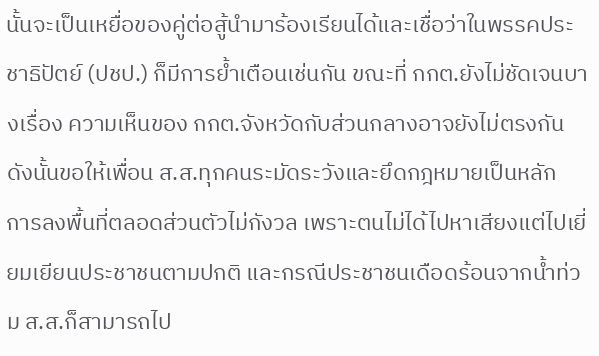นั้นจะเป็นเหยื่อของคู่ต่อสู้นำมาร้องเรียนได้และเชื่อว่าในพรรคประชาธิปัตย์ (ปชป.) ก็มีการย้ำเตือนเช่นกัน ขณะที่ กกต.ยังไม่ชัดเจนบางเรื่อง ความเห็นของ กกต.จังหวัดกับส่วนกลางอาจยังไม่ตรงกัน ดังนั้นขอให้เพื่อน ส.ส.ทุกคนระมัดระวังและยึดกฎหมายเป็นหลัก
การลงพื้นที่ตลอดส่วนตัวไม่กังวล เพราะตนไม่ได้ไปหาเสียงแต่ไปเยี่ยมเยียนประชาชนตามปกติ และกรณีประชาชนเดือดร้อนจากน้ำท่วม ส.ส.ก็สามารถไป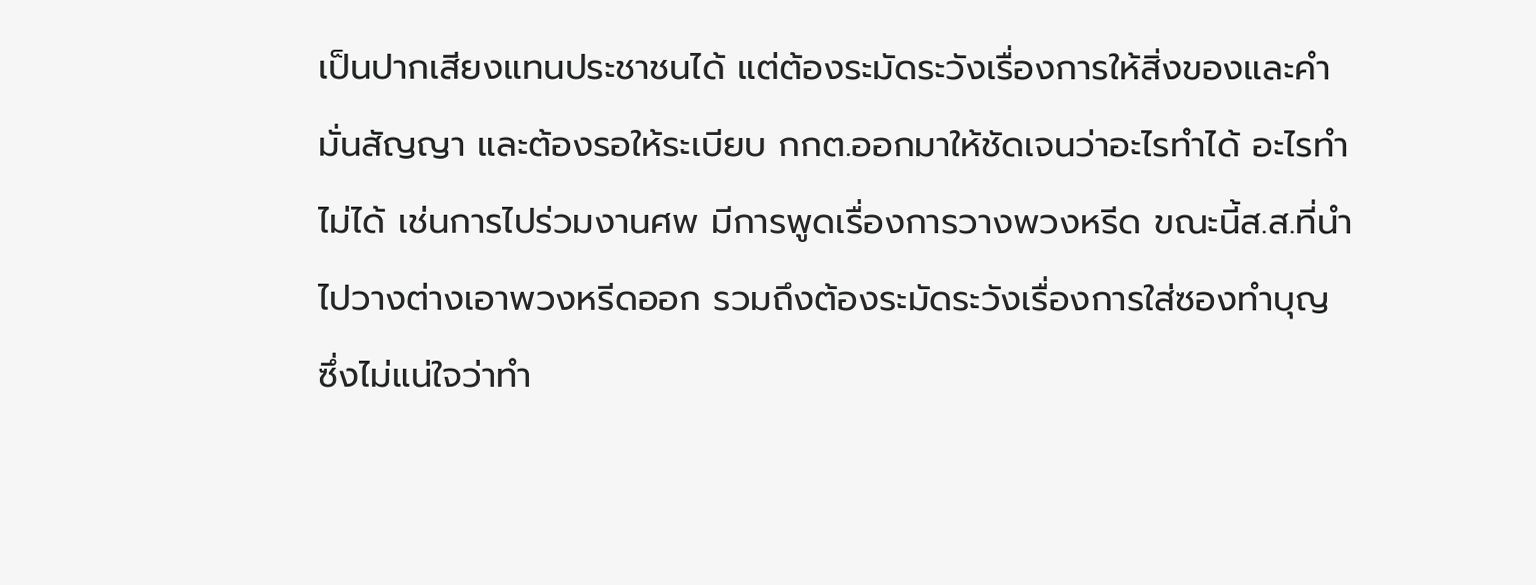เป็นปากเสียงแทนประชาชนได้ แต่ต้องระมัดระวังเรื่องการให้สิ่งของและคำมั่นสัญญา และต้องรอให้ระเบียบ กกต.ออกมาให้ชัดเจนว่าอะไรทำได้ อะไรทำไม่ได้ เช่นการไปร่วมงานศพ มีการพูดเรื่องการวางพวงหรีด ขณะนี้ส.ส.ที่นำไปวางต่างเอาพวงหรีดออก รวมถึงต้องระมัดระวังเรื่องการใส่ซองทำบุญ ซึ่งไม่แน่ใจว่าทำ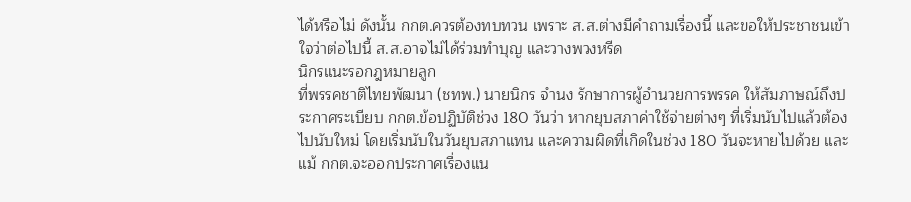ได้หรือไม่ ดังนั้น กกต.ควรต้องทบทวน เพราะ ส.ส.ต่างมีคำถามเรื่องนี้ และขอให้ประชาชนเข้าใจว่าต่อไปนี้ ส.ส.อาจไม่ได้ร่วมทำบุญ และวางพวงหรีด
นิกรแนะรอกฎหมายลูก
ที่พรรคชาติไทยพัฒนา (ชทพ.) นายนิกร จำนง รักษาการผู้อำนวยการพรรค ให้สัมภาษณ์ถึงประกาศระเบียบ กกต.ข้อปฏิบัติช่วง 180 วันว่า หากยุบสภาค่าใช้จ่ายต่างๆ ที่เริ่มนับไปแล้วต้องไปนับใหม่ โดยเริ่มนับในวันยุบสภาแทน และความผิดที่เกิดในช่วง 180 วันจะหายไปด้วย และแม้ กกต.จะออกประกาศเรื่องแน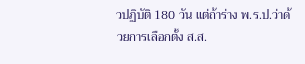วปฏิบัติ 180 วัน แต่ถ้าร่าง พ.ร.ป.ว่าด้วยการเลือกตั้ง ส.ส.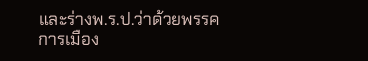และร่างพ.ร.ป.ว่าด้วยพรรคการเมือง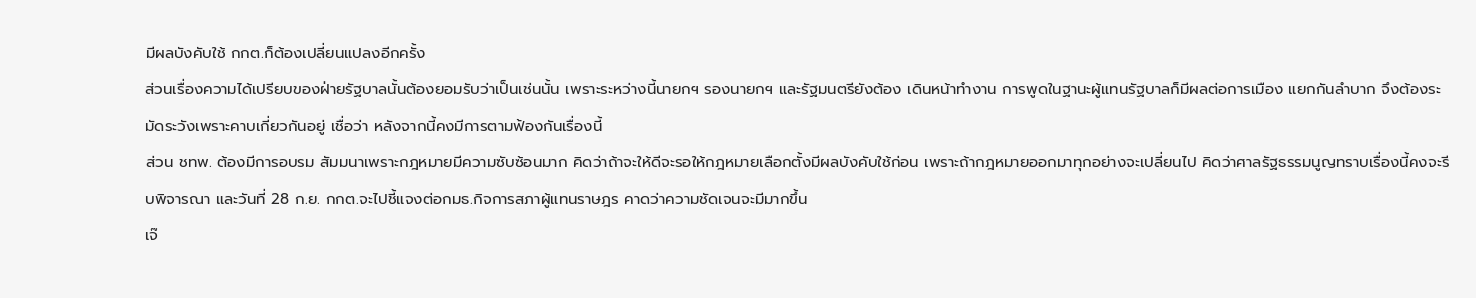มีผลบังคับใช้ กกต.ก็ต้องเปลี่ยนแปลงอีกครั้ง
ส่วนเรื่องความได้เปรียบของฝ่ายรัฐบาลนั้นต้องยอมรับว่าเป็นเช่นนั้น เพราะระหว่างนี้นายกฯ รองนายกฯ และรัฐมนตรียังต้อง เดินหน้าทำงาน การพูดในฐานะผู้แทนรัฐบาลก็มีผลต่อการเมือง แยกกันลำบาก จึงต้องระมัดระวังเพราะคาบเกี่ยวกันอยู่ เชื่อว่า หลังจากนี้คงมีการตามฟ้องกันเรื่องนี้
ส่วน ชทพ. ต้องมีการอบรม สัมมนาเพราะกฎหมายมีความซับซ้อนมาก คิดว่าถ้าจะให้ดีจะรอให้กฎหมายเลือกตั้งมีผลบังคับใช้ก่อน เพราะถ้ากฎหมายออกมาทุกอย่างจะเปลี่ยนไป คิดว่าศาลรัฐธรรมนูญทราบเรื่องนี้คงจะรีบพิจารณา และวันที่ 28 ก.ย. กกต.จะไปชี้แจงต่อกมธ.กิจการสภาผู้แทนราษฎร คาดว่าความชัดเจนจะมีมากขึ้น
เจ๊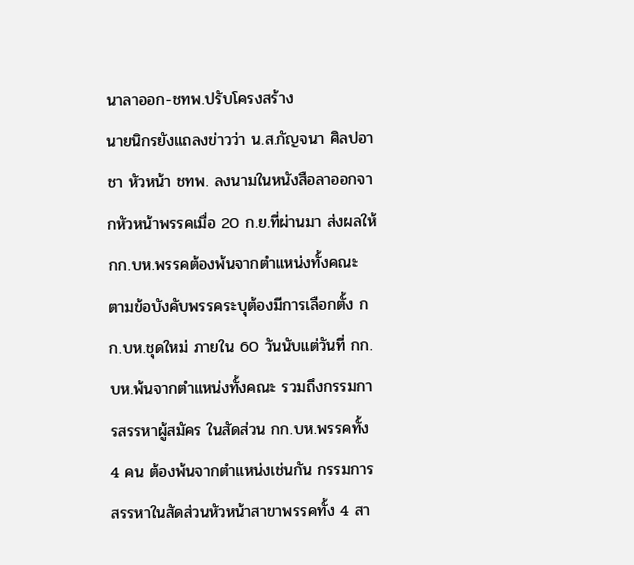นาลาออก-ชทพ.ปรับโครงสร้าง
นายนิกรยังแถลงข่าวว่า น.ส.กัญจนา ศิลปอาชา หัวหน้า ชทพ. ลงนามในหนังสือลาออกจากหัวหน้าพรรคเมื่อ 20 ก.ย.ที่ผ่านมา ส่งผลให้ กก.บห.พรรคต้องพ้นจากตำแหน่งทั้งคณะ ตามข้อบังคับพรรคระบุต้องมีการเลือกตั้ง กก.บห.ชุดใหม่ ภายใน 60 วันนับแต่วันที่ กก.บห.พ้นจากตำแหน่งทั้งคณะ รวมถึงกรรมการสรรหาผู้สมัคร ในสัดส่วน กก.บห.พรรคทั้ง 4 คน ต้องพ้นจากตำแหน่งเช่นกัน กรรมการสรรหาในสัดส่วนหัวหน้าสาขาพรรคทั้ง 4 สา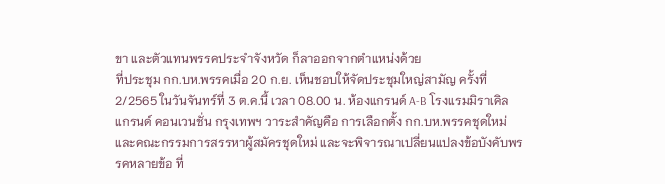ขา และตัวแทนพรรคประจำจังหวัด ก็ลาออกจากตำแหน่งด้วย
ที่ประชุม กก.บห.พรรคเมื่อ 20 ก.ย. เห็นชอบให้จัดประชุมใหญ่สามัญ ครั้งที่ 2/2565 ในวันจันทร์ที่ 3 ต.ค.นี้ เวลา 08.00 น. ห้องแกรนด์ A-B โรงแรมมิราเคิล แกรนด์ คอนเวนชั่น กรุงเทพฯ วาระสำคัญคือ การเลือกตั้ง กก.บห.พรรคชุดใหม่ และคณะกรรมการสรรหาผู้สมัครชุดใหม่ และจะพิจารณาเปลี่ยนแปลงข้อบังคับพรรคหลายข้อ ที่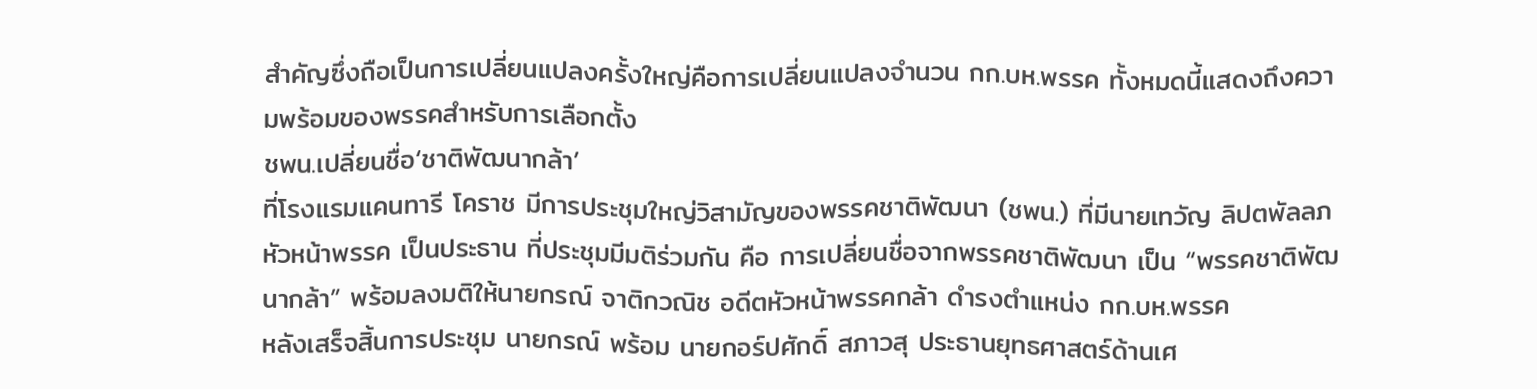สำคัญซึ่งถือเป็นการเปลี่ยนแปลงครั้งใหญ่คือการเปลี่ยนแปลงจำนวน กก.บห.พรรค ทั้งหมดนี้แสดงถึงความพร้อมของพรรคสำหรับการเลือกตั้ง
ชพน.เปลี่ยนชื่อ‘ชาติพัฒนากล้า’
ที่โรงแรมแคนทารี โคราช มีการประชุมใหญ่วิสามัญของพรรคชาติพัฒนา (ชพน.) ที่มีนายเทวัญ ลิปตพัลลภ หัวหน้าพรรค เป็นประธาน ที่ประชุมมีมติร่วมกัน คือ การเปลี่ยนชื่อจากพรรคชาติพัฒนา เป็น “พรรคชาติพัฒนากล้า” พร้อมลงมติให้นายกรณ์ จาติกวณิช อดีตหัวหน้าพรรคกล้า ดำรงตำแหน่ง กก.บห.พรรค
หลังเสร็จสิ้นการประชุม นายกรณ์ พร้อม นายกอร์ปศักดิ์ สภาวสุ ประธานยุทธศาสตร์ด้านเศ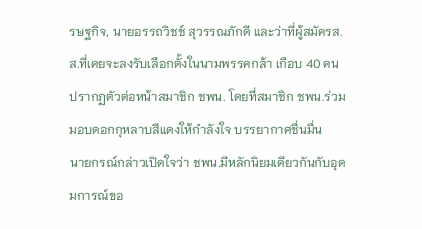รษฐกิจ, นายอรรถวิชช์ สุวรรณภักดี และว่าที่ผู้สมัครส.ส.ที่เคยจะลงรับเลือกตั้งในนามพรรคกล้า เกือบ 40 คน ปรากฏตัวต่อหน้าสมาชิก ชพน. โดยที่สมาชิก ชพน.ร่วมมอบดอกกุหลาบสีแดงให้กำลังใจ บรรยากาศชื่นมื่น
นายกรณ์กล่าวเปิดใจว่า ชพน.มีหลักนิยมเดียวกันกับอุดมการณ์ขอ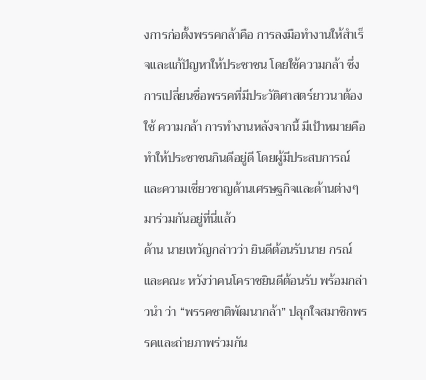งการก่อตั้งพรรคกล้าคือ การลงมือทำงานให้สำเร็จและแก้ปัญหาให้ประชาชน โดยใช้ความกล้า ซึ่งการเปลี่ยนชื่อพรรคที่มีประวัติศาสตร์ยาวนาต้องใช้ ความกล้า การทำงานหลังจากนี้ มีเป้าหมายคือทำให้ประชาชนกินดีอยู่ดี โดยผู้มีประสบการณ์ และความเชี่ยวชาญด้านเศรษฐกิจและด้านต่างๆ มาร่วมกันอยู่ที่นี่แล้ว
ด้าน นายเทวัญกล่าวว่า ยินดีต้อนรับนาย กรณ์ และคณะ หวังว่าคนโคราชยินดีต้อนรับ พร้อมกล่าวนำ ว่า “พรรคชาติพัฒนากล้า” ปลุกใจสมาชิกพรรคและถ่ายภาพร่วมกัน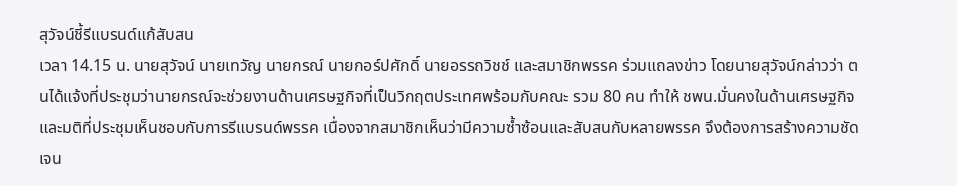สุวัจน์ชี้รีแบรนด์แก้สับสน
เวลา 14.15 น. นายสุวัจน์ นายเทวัญ นายกรณ์ นายกอร์ปศักดิ์ นายอรรถวิชช์ และสมาชิกพรรค ร่วมแถลงข่าว โดยนายสุวัจน์กล่าวว่า ตนได้แจ้งที่ประชุมว่านายกรณ์จะช่วยงานด้านเศรษฐกิจที่เป็นวิกฤตประเทศพร้อมกับคณะ รวม 80 คน ทำให้ ชพน.มั่นคงในด้านเศรษฐกิจ และมติที่ประชุมเห็นชอบกับการรีแบรนด์พรรค เนื่องจากสมาชิกเห็นว่ามีความซ้ำซ้อนและสับสนกับหลายพรรค จึงต้องการสร้างความชัดเจน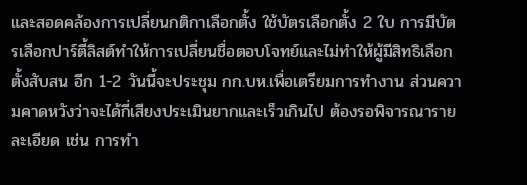และสอดคล้องการเปลี่ยนกติกาเลือกตั้ง ใช้บัตรเลือกตั้ง 2 ใบ การมีบัตรเลือกปาร์ตี้ลิสต์ทำให้การเปลี่ยนชื่อตอบโจทย์และไม่ทำให้ผู้มีสิทธิเลือกตั้งสับสน อีก 1-2 วันนี้จะประชุม กก.บห.เพื่อเตรียมการทำงาน ส่วนความคาดหวังว่าจะได้กี่เสียงประเมินยากและเร็วเกินไป ต้องรอพิจารณารายละเอียด เช่น การทำ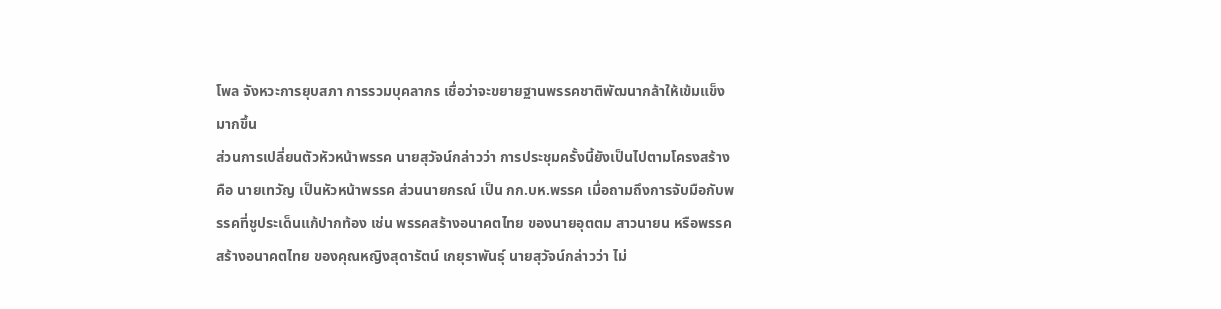โพล จังหวะการยุบสภา การรวมบุคลากร เชื่อว่าจะขยายฐานพรรคชาติพัฒนากล้าให้เข้มแข็งมากขึ้น
ส่วนการเปลี่ยนตัวหัวหน้าพรรค นายสุวัจน์กล่าวว่า การประชุมครั้งนี้ยังเป็นไปตามโครงสร้าง คือ นายเทวัญ เป็นหัวหน้าพรรค ส่วนนายกรณ์ เป็น กก.บห.พรรค เมื่อถามถึงการจับมือกับพรรคที่ชูประเด็นแก้ปากท้อง เช่น พรรคสร้างอนาคตไทย ของนายอุตตม สาวนายน หรือพรรคสร้างอนาคตไทย ของคุณหญิงสุดารัตน์ เกยุราพันธุ์ นายสุวัจน์กล่าวว่า ไม่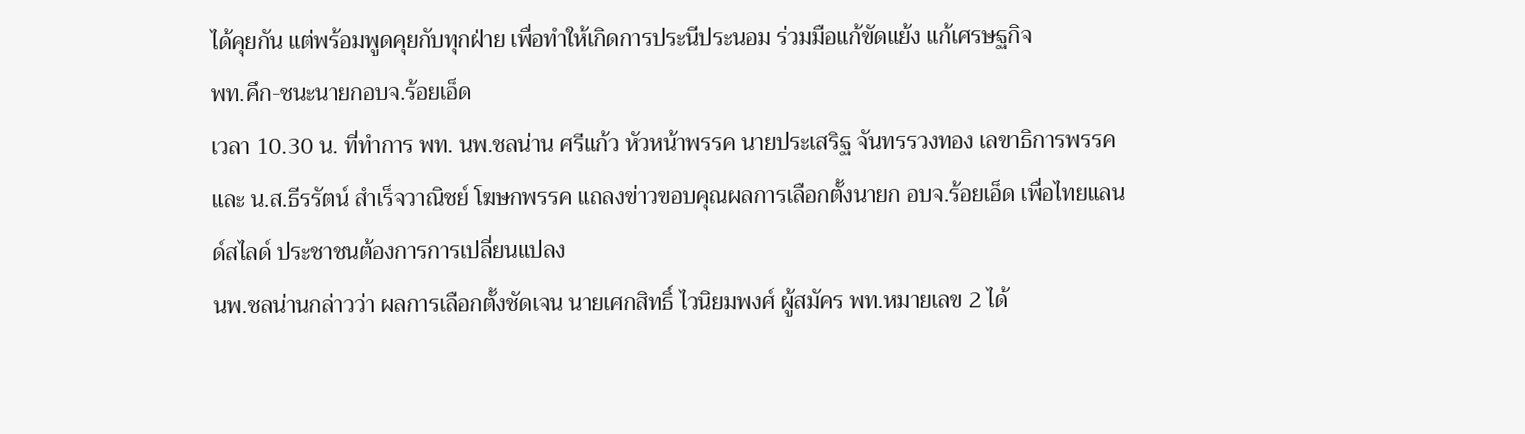ได้คุยกัน แต่พร้อมพูดคุยกับทุกฝ่าย เพื่อทำให้เกิดการประนีประนอม ร่วมมือแก้ขัดแย้ง แก้เศรษฐกิจ
พท.คึก-ชนะนายกอบจ.ร้อยเอ็ด
เวลา 10.30 น. ที่ทำการ พท. นพ.ชลน่าน ศรีแก้ว หัวหน้าพรรค นายประเสริฐ จันทรรวงทอง เลขาธิการพรรค และ น.ส.ธีรรัตน์ สำเร็จวาณิชย์ โฆษกพรรค แถลงข่าวขอบคุณผลการเลือกตั้งนายก อบจ.ร้อยเอ็ด เพื่อไทยแลนด์สไลด์ ประชาชนต้องการการเปลี่ยนแปลง
นพ.ชลน่านกล่าวว่า ผลการเลือกตั้งชัดเจน นายเศกสิทธิ์ ไวนิยมพงศ์ ผู้สมัคร พท.หมายเลข 2 ได้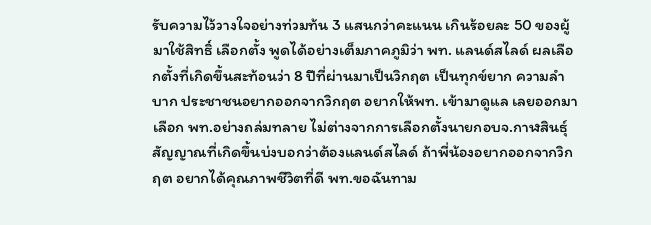รับความไว้วางใจอย่างท่วมท้น 3 แสนกว่าคะแนน เกินร้อยละ 50 ของผู้มาใช้สิทธิ์ เลือกตั้ง พูดได้อย่างเต็มภาคภูมิว่า พท. แลนด์สไลด์ ผลเลือกตั้งที่เกิดขึ้นสะท้อนว่า 8 ปีที่ผ่านมาเป็นวิกฤต เป็นทุกข์ยาก ความลำบาก ประชาชนอยากออกจากวิกฤต อยากให้พท. เข้ามาดูแล เลยออกมาเลือก พท.อย่างถล่มทลาย ไม่ต่างจากการเลือกตั้งนายกอบจ.กาฬสินธุ์
สัญญาณที่เกิดขึ้นบ่งบอกว่าต้องแลนด์สไลด์ ถ้าพี่น้องอยากออกจากวิกฤต อยากได้คุณภาพชีวิตที่ดี พท.ขอฉันทาม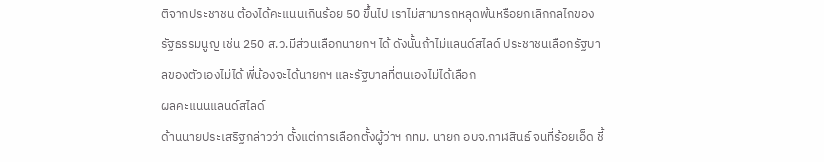ติจากประชาชน ต้องได้คะแนนเกินร้อย 50 ขึ้นไป เราไม่สามารถหลุดพ้นหรือยกเลิกกลไกของรัฐธรรมนูญ เช่น 250 ส.ว.มีส่วนเลือกนายกฯ ได้ ดังนั้นถ้าไม่แลนด์สไลด์ ประชาชนเลือกรัฐบาลของตัวเองไม่ได้ พี่น้องจะได้นายกฯ และรัฐบาลที่ตนเองไม่ได้เลือก
ผลคะแนนแลนด์สไลด์
ด้านนายประเสริฐกล่าวว่า ตั้งแต่การเลือกตั้งผู้ว่าฯ กทม. นายก อบจ.กาฬสินธ์ จนที่ร้อยเอ็ด ชี้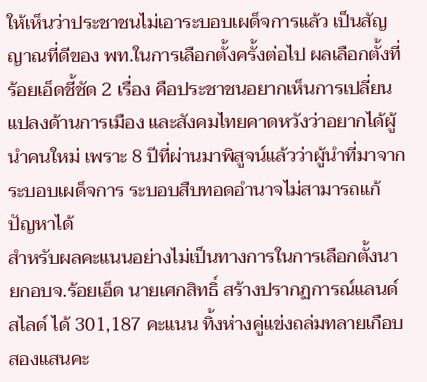ให้เห็นว่าประชาชนไม่เอาระบอบเผด็จการแล้ว เป็นสัญญาณที่ดีของ พท.ในการเลือกตั้งครั้งต่อไป ผลเลือกตั้งที่ร้อยเอ็ดชี้ชัด 2 เรื่อง คือประชาชนอยากเห็นการเปลี่ยนแปลงด้านการเมือง และสังคมไทยคาดหวังว่าอยากได้ผู้นำคนใหม่ เพราะ 8 ปีที่ผ่านมาพิสูจน์แล้วว่าผู้นำที่มาจากระบอบเผด็จการ ระบอบสืบทอดอำนาจไม่สามารถแก้ปัญหาได้
สำหรับผลคะแนนอย่างไม่เป็นทางการในการเลือกตั้งนายกอบจ.ร้อยเอ็ด นายเศกสิทธิ์ สร้างปรากฏการณ์แลนด์สไลด์ ได้ 301,187 คะแนน ทิ้งห่างคู่แข่งถล่มทลายเกือบสองแสนคะ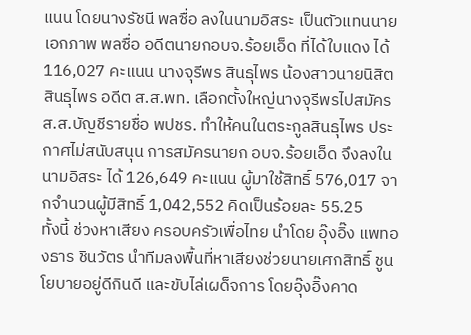แนน โดยนางรัชนี พลซื่อ ลงในนามอิสระ เป็นตัวแทนนายเอกภาพ พลซื่อ อดีตนายกอบจ.ร้อยเอ็ด ที่ได้ใบแดง ได้ 116,027 คะแนน นางจุรีพร สินธุไพร น้องสาวนายนิสิต สินธุไพร อดีต ส.ส.พท. เลือกตั้งใหญ่นางจุรีพรไปสมัครส.ส.บัญชีรายชื่อ พปชร. ทำให้คนในตระกูลสินธุไพร ประกาศไม่สนับสนุน การสมัครนายก อบจ.ร้อยเอ็ด จึงลงในนามอิสระ ได้ 126,649 คะแนน ผู้มาใช้สิทธิ์ 576,017 จากจำนวนผู้มีสิทธิ์ 1,042,552 คิดเป็นร้อยละ 55.25
ทั้งนี้ ช่วงหาเสียง ครอบครัวเพื่อไทย นำโดย อุ๊งอิ๊ง แพทองธาร ชินวัตร นำทีมลงพื้นที่หาเสียงช่วยนายเศกสิทธิ์ ชูนโยบายอยู่ดีกินดี และขับไล่เผด็จการ โดยอุ๊งอิ๊งคาด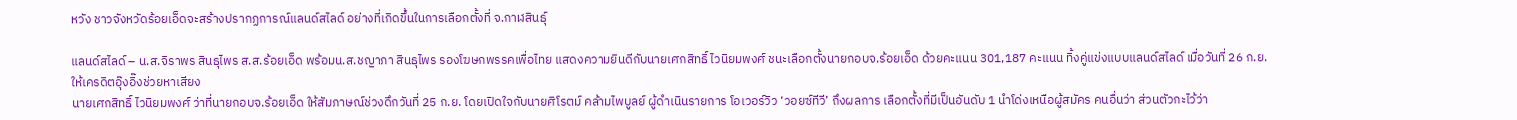หวัง ชาวจังหวัดร้อยเอ็ดจะสร้างปรากฏการณ์แลนด์สไลด์ อย่างที่เกิดขึ้นในการเลือกตั้งที่ จ.กาฬสินธุ์

แลนด์สไลด์ – น.ส.จิราพร สินธุไพร ส.ส.ร้อยเอ็ด พร้อมน.ส.ชญาภา สินธุไพร รองโฆษกพรรคเพื่อไทย แสดงความยินดีกับนายเศกสิทธิ์ ไวนิยมพงศ์ ชนะเลือกตั้งนายกอบจ.ร้อยเอ็ด ด้วยคะแนน 301,187 คะแนน ทิ้งคู่แข่งแบบแลนด์สไลด์ เมื่อวันที่ 26 ก.ย.
ให้เครดิตอุ๊งอิ๊งช่วยหาเสียง
นายเศกสิทธิ์ ไวนิยมพงศ์ ว่าที่นายกอบจ.ร้อยเอ็ด ให้สัมภาษณ์ช่วงดึกวันที่ 25 ก.ย. โดยเปิดใจกับนายศิโรตม์ คล้ามไพบูลย์ ผู้ดำเนินรายการ โอเวอร์วิว ‘วอยซ์ทีวี’ ถึงผลการ เลือกตั้งที่มีเป็นอันดับ 1 นำโด่งเหนือผู้สมัคร คนอื่นว่า ส่วนตัวกะไว้ว่า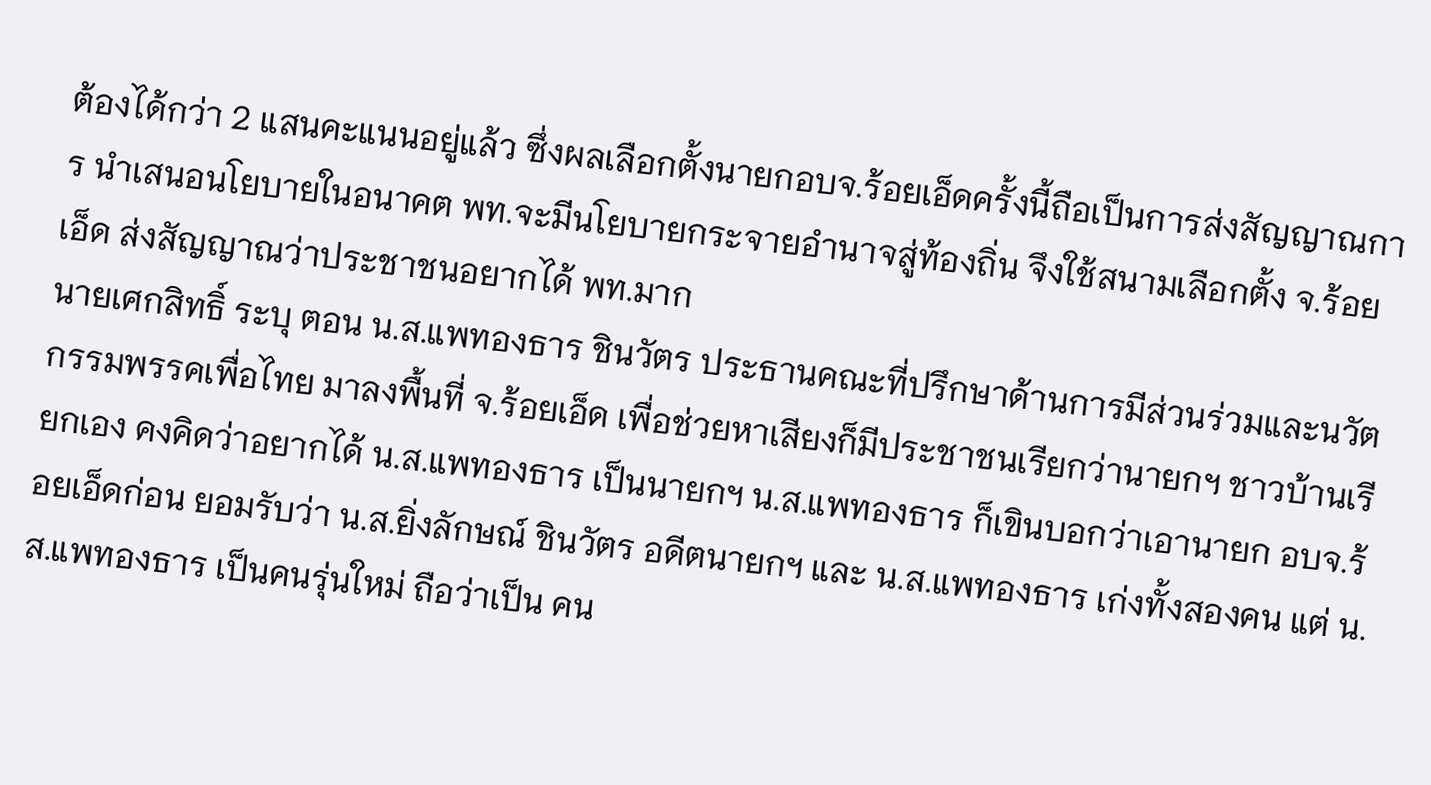ต้องได้กว่า 2 แสนคะแนนอยู่แล้ว ซึ่งผลเลือกตั้งนายกอบจ.ร้อยเอ็ดครั้งนี้ถือเป็นการส่งสัญญาณการ นำเสนอนโยบายในอนาคต พท.จะมีนโยบายกระจายอำนาจสู่ท้องถิ่น จึงใช้สนามเลือกตั้ง จ.ร้อยเอ็ด ส่งสัญญาณว่าประชาชนอยากได้ พท.มาก
นายเศกสิทธิ์ ระบุ ตอน น.ส.แพทองธาร ชินวัตร ประธานคณะที่ปรึกษาด้านการมีส่วนร่วมและนวัตกรรมพรรคเพื่อไทย มาลงพื้นที่ จ.ร้อยเอ็ด เพื่อช่วยหาเสียงก็มีประชาชนเรียกว่านายกฯ ชาวบ้านเรียกเอง คงคิดว่าอยากได้ น.ส.แพทองธาร เป็นนายกฯ น.ส.แพทองธาร ก็เขินบอกว่าเอานายก อบจ.ร้อยเอ็ดก่อน ยอมรับว่า น.ส.ยิ่งลักษณ์ ชินวัตร อดีตนายกฯ และ น.ส.แพทองธาร เก่งทั้งสองคน แต่ น.ส.แพทองธาร เป็นคนรุ่นใหม่ ถือว่าเป็น คน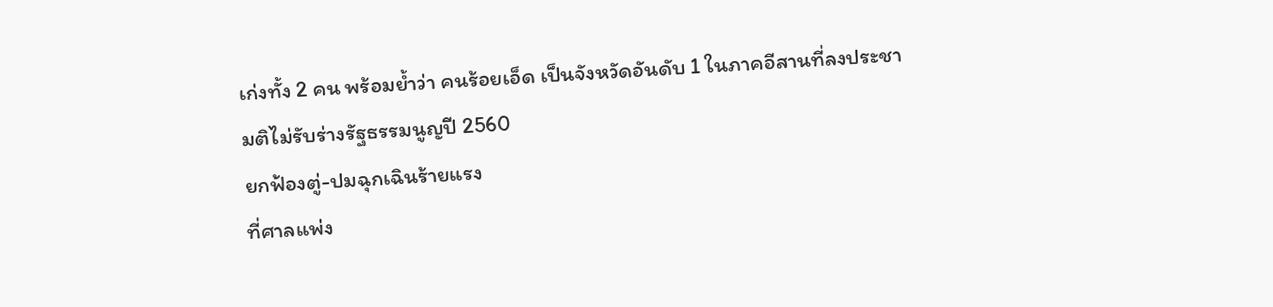เก่งทั้ง 2 คน พร้อมย้ำว่า คนร้อยเอ็ด เป็นจังหวัดอันดับ 1 ในภาคอีสานที่ลงประชามติไม่รับร่างรัฐธรรมนูญปี 2560
ยกฟ้องตู่-ปมฉุกเฉินร้ายแรง
ที่ศาลแพ่ง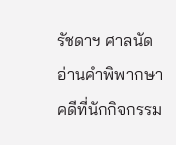รัชดาฯ ศาลนัดอ่านคำพิพากษาคดีที่นักกิจกรรม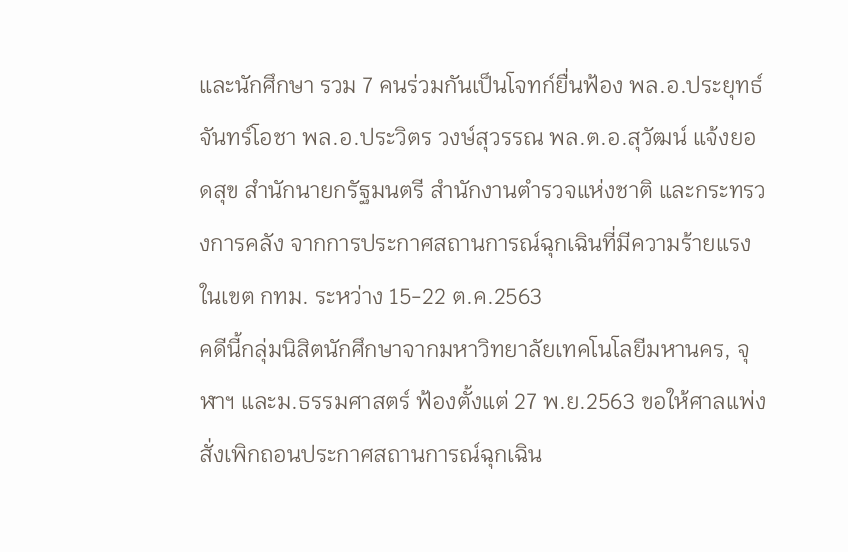และนักศึกษา รวม 7 คนร่วมกันเป็นโจทก์ยื่นฟ้อง พล.อ.ประยุทธ์ จันทร์โอชา พล.อ.ประวิตร วงษ์สุวรรณ พล.ต.อ.สุวัฒน์ แจ้งยอดสุข สำนักนายกรัฐมนตรี สำนักงานตำรวจแห่งชาติ และกระทรวงการคลัง จากการประกาศสถานการณ์ฉุกเฉินที่มีความร้ายแรงในเขต กทม. ระหว่าง 15-22 ต.ค.2563
คดีนี้กลุ่มนิสิตนักศึกษาจากมหาวิทยาลัยเทคโนโลยีมหานคร, จุฬาฯ และม.ธรรมศาสตร์ ฟ้องตั้งแต่ 27 พ.ย.2563 ขอให้ศาลแพ่งสั่งเพิกถอนประกาศสถานการณ์ฉุกเฉิน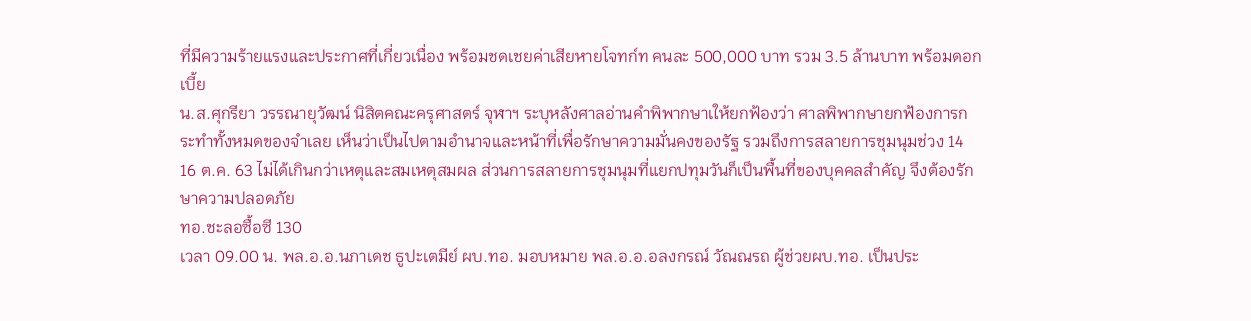ที่มีความร้ายแรงและประกาศที่เกี่ยวเนื่อง พร้อมชดเชยค่าเสียหายโจทก์ท คนละ 500,000 บาท รวม 3.5 ล้านบาท พร้อมดอกเบี้ย
น.ส.ศุกรียา วรรณายุวัฒน์ นิสิตคณะครุศาสตร์ จุฬาฯ ระบุหลังศาลอ่านคำพิพากษาเให้ยกฟ้องว่า ศาลพิพากษายกฟ้องการกระทำทั้งหมดของจำเลย เห็นว่าเป็นไปตามอำนาจและหน้าที่เพื่อรักษาความมั่นคงของรัฐ รวมถึงการสลายการชุมนุมช่วง 14 16 ต.ค. 63 ไม่ได้เกินกว่าเหตุและสมเหตุสมผล ส่วนการสลายการชุมนุมที่แยกปทุมวันก็เป็นพื้นที่ของบุคคลสำคัญ จึงต้องรักษาความปลอดภัย
ทอ.ชะลอซื้อซี 130
เวลา 09.00 น. พล.อ.อ.นภาเดช ธูปะเตมีย์ ผบ.ทอ. มอบหมาย พล.อ.อ.อลงกรณ์ วัณณรถ ผู้ช่วยผบ.ทอ. เป็นประ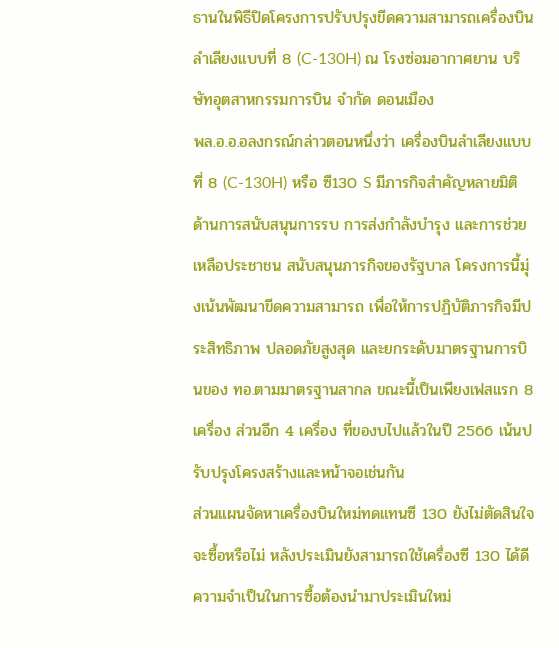ธานในพิธีปิดโครงการปรับปรุงขีดความสามารถเครื่องบินลำเลียงแบบที่ 8 (C-130H) ณ โรงซ่อมอากาศยาน บริษัทอุตสาหกรรมการบิน จำกัด ดอนเมือง
พล.อ.อ.อลงกรณ์กล่าวตอนหนึ่งว่า เครื่องบินลำเลียงแบบที่ 8 (C-130H) หรือ ซี130 S มีภารกิจสำคัญหลายมิติด้านการสนับสนุนการรบ การส่งกำลังบำรุง และการช่วยเหลือประชาชน สนับสนุนภารกิจของรัฐบาล โครงการนี้มุ่งเน้นพัฒนาขีดความสามารถ เพื่อให้การปฏิบัติภารกิจมีประสิทธิภาพ ปลอดภัยสูงสุด และยกระดับมาตรฐานการบินของ ทอ.ตามมาตรฐานสากล ขณะนี้เป็นเพียงเฟสแรก 8 เครื่อง ส่วนอีก 4 เครื่อง ที่ของบไปแล้วในปี 2566 เน้นปรับปรุงโครงสร้างและหน้าจอเช่นกัน
ส่วนแผนจัดหาเครื่องบินใหม่ทดแทนซี 130 ยังไม่ตัดสินใจจะซื้อหรือไม่ หลังประเมินยังสามารถใช้เครื่องซี 130 ได้ดี ความจำเป็นในการซื้อต้องนำมาประเมินใหม่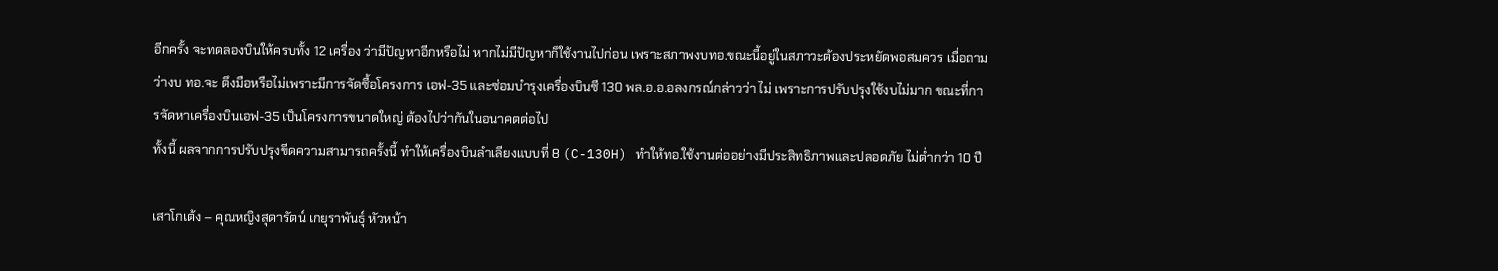อีกครั้ง จะทดลองบินให้ครบทั้ง 12 เครื่อง ว่ามีปัญหาอีกหรือไม่ หากไม่มีปัญหาก็ใช้งานไปก่อน เพราะสภาพงบทอ.ขณะนี้อยู่ในสภาวะต้องประหยัดพอสมควร เมื่อถามว่างบ ทอ.จะ ตึงมือหรือไม่เพราะมีการจัดซื้อโครงการ เอฟ-35 และซ่อมบำรุงเครื่องบินซี 130 พล.อ.อ.อลงกรณ์กล่าวว่า ไม่ เพราะการปรับปรุงใช้งบไม่มาก ขณะที่การจัดหาเครื่องบินเอฟ-35 เป็นโครงการขนาดใหญ่ ต้องไปว่ากันในอนาคตต่อไป
ทั้งนี้ ผลจากการปรับปรุงขีดความสามารถครั้งนี้ ทำให้เครื่องบินลำเลียงแบบที่ 8 (C-130H) ทำให้ทอ.ใช้งานต่ออย่างมีประสิทธิภาพและปลอดภัย ไม่ต่ำกว่า 10 ปี

เสาโกเต้ง – คุณหญิงสุดารัตน์ เกยุราพันธุ์ หัวหน้า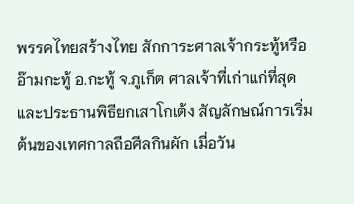พรรคไทยสร้างไทย สักการะศาลเจ้ากระทู้หรืออ๊ามกะทู้ อ.กะทู้ จ.ภูเก็ต ศาลเจ้าที่เก่าแก่ที่สุด และประธานพิธียกเสาโกเต้ง สัญลักษณ์การเริ่มต้นของเทศกาลถือศีลกินผัก เมื่อวัน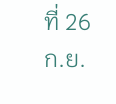ที่ 26 ก.ย.